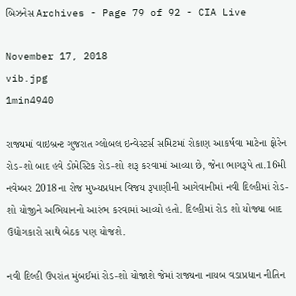બિઝનેસ Archives - Page 79 of 92 - CIA Live

November 17, 2018
vib.jpg
1min4940

રાજ્યમાં વાઇબ્રન્ટ ગુજરાત ગ્લોબલ ઇન્વેસ્ટર્સ સમિટમાં રોકાણ આકર્ષવા માટેના ફોરેન રોડ-શો બાદ હવે ડોમેસ્ટિક રોડ-શો શરૂ કરવામાં આવ્યા છે, જેના ભાગરૂપે તા.16મી નવેમ્બર 2018ના રોજ મુખ્યપ્રધાન વિજય રૂપાણીની આગેવાનીમાં નવી દિલ્હીમાં રોડ-શો યોજીને અભિયાનનો આરંભ કરવામાં આવ્યો હતો. દિલ્હીમાં રોડ શો યોજ્યા બાદ ઉદ્યોગકારો સાથે બેઠક પણ યોજશે.

નવી દિલ્હી ઉપરાંત મુંબઈમાં રોડ-શો યોજાશે જેમાં રાજ્યના નાયબ વડાપ્રધાન નીતિન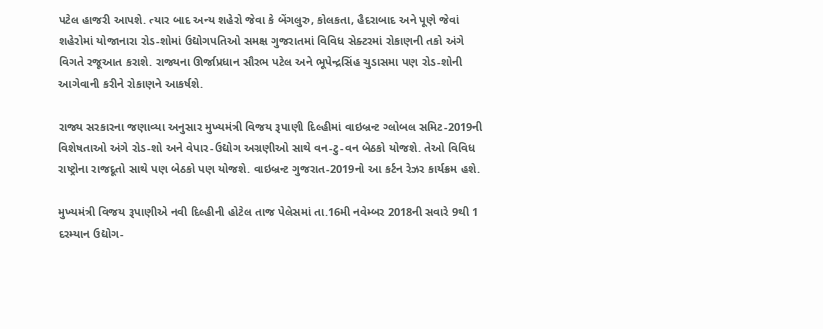પટેલ હાજરી આપશે. ત્યાર બાદ અન્ય શહેરો જેવા કે બેંગલુરુ, કોલકતા, હૈદરાબાદ અને પૂણે જેવાં શહેરોમાં યોજાનારા રોડ-શોમાં ઉદ્યોગપતિઓ સમક્ષ ગુજરાતમાં વિવિધ સેક્ટરમાં રોકાણની તકો અંગે વિગતે રજૂઆત કરાશે. રાજ્યના ઊર્જાપ્રધાન સૌરભ પટેલ અને ભૂપેન્દ્રસિંહ ચુડાસમા પણ રોડ-શોની આગેવાની કરીને રોકાણને આકર્ષશે.

રાજ્ય સરકારના જણાવ્યા અનુસાર મુખ્યમંત્રી વિજય રૂપાણી દિલ્હીમાં વાઇબ્રન્ટ ગ્લોબલ સમિટ-2019ની વિશેષતાઓ અંગે રોડ-શો અને વેપાર-ઉદ્યોગ અગ્રણીઓ સાથે વન-ટુ-વન બેઠકો યોજશે. તેઓ વિવિધ રાષ્ટ્રોના રાજદૂતો સાથે પણ બેઠકો પણ યોજશે. વાઇબ્રન્ટ ગુજરાત-2019નો આ કર્ટન રેઝર કાર્યક્રમ હશે.

મુખ્યમંત્રી વિજય રૂપાણીએ નવી દિલ્હીની હોટેલ તાજ પેલેસમાં તા.16મી નવેમ્બર 2018ની સવારે 9થી 1 દરમ્યાન ઉદ્યોગ-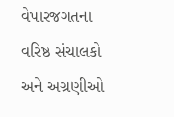વેપારજગતના વરિષ્ઠ સંચાલકો અને અગ્રણીઓ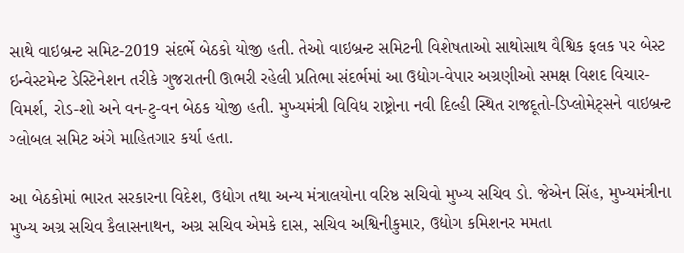સાથે વાઇબ્રન્ટ સમિટ-2019 સંદર્ભે બેઠકો યોજી હતી. તેઓ વાઇબ્રન્ટ સમિટની વિશેષતાઓ સાથોસાથ વૈશ્વિક ફલક પર બેસ્ટ ઇન્વેસ્ટમેન્ટ ડેસ્ટિનેશન તરીકે ગુજરાતની ઊભરી રહેલી પ્રતિભા સંદર્ભમાં આ ઉદ્યોગ-વેપાર અગ્રણીઓ સમક્ષ વિશદ વિચાર-વિમર્શ, રોડ-શો અને વન-ટુ-વન બેઠક યોજી હતી. મુખ્યમંત્રી વિવિધ રાષ્ટ્રોના નવી દિલ્હી સ્થિત રાજદૂતો-ડિપ્લોમેટ્સને વાઇબ્રન્ટ ગ્લોબલ સમિટ અંગે માહિતગાર કર્યા હતા.

આ બેઠકોમાં ભારત સરકારના વિદેશ, ઉદ્યોગ તથા અન્ય મંત્રાલયોના વરિષ્ઠ સચિવો મુખ્ય સચિવ ડો. જેએન સિંહ, મુખ્યમંત્રીના મુખ્ય અગ્ર સચિવ કૈલાસનાથન, અગ્ર સચિવ એમકે દાસ, સચિવ અશ્વિનીકુમાર, ઉદ્યોગ કમિશનર મમતા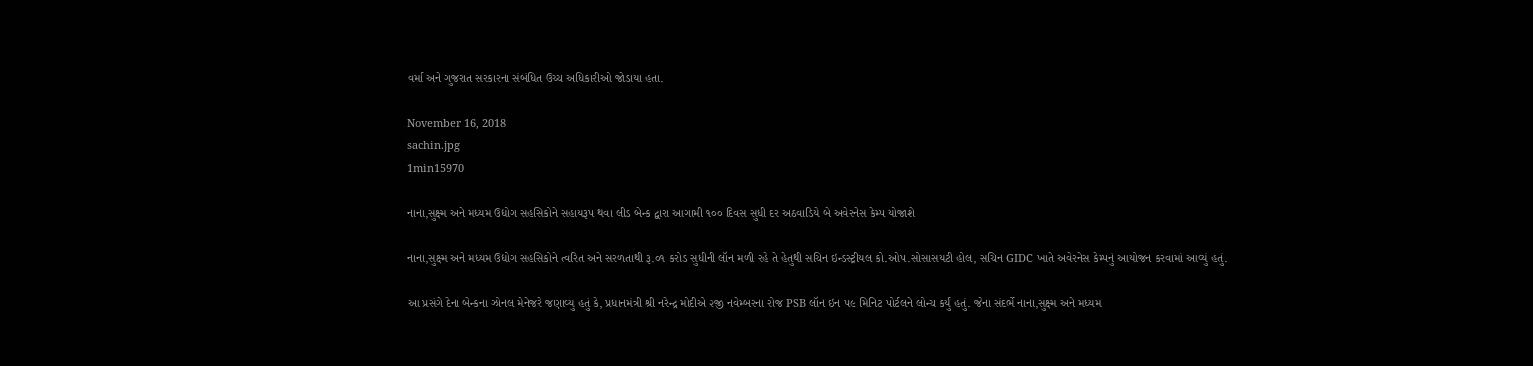વર્મા અને ગુજરાત સરકારના સંબંધિત ઉચ્ચ અધિકારીઓ જોડાયા હતા.

November 16, 2018
sachin.jpg
1min15970

નાના,સુક્ષ્મ અને મધ્યમ ઉદ્યોગ સહસિકોને સહાયરૂપ થવા લીડ બેન્ક દ્વારા આગામી ૧૦૦ દિવસ સુધી દર અઠવાડિયે બે અવેરનેસ કેમ્પ યોજાશે

નાના,સુક્ષ્મ અને મધ્યમ ઉદ્યોગ સહસિકોને ત્વરિત અને સરળતાથી રૂ.૦૧ કરોડ સુધીની લૉન મળી રહે તે હેતુથી સચિન ઇન્ડસ્ટ્રીયલ કો.ઓપ.સોસાસયટી હોલ, સચિન GIDC ખાતે અવેરનેસ કેમ્પનું આયોજન કરવામાં આવ્યું હતું.

આ પ્રસંગે દેના બેન્કના ઝોનલ મેનેજરે જણાવ્યુ હતું કે, પ્રધાનમંત્રી શ્રી નરેન્દ્ર મોદીએ ૨જી નવેમ્બરના રોજ PSB લૉન ઇન ૫૯ મિનિટ પોર્ટલને લોન્ચ કર્યું હતું. જેના સંદર્ભે નાના,સુક્ષ્મ અને મધ્યમ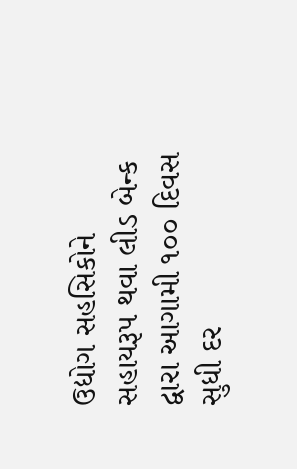ઉદ્યોગ સહસિકોને સહાયરૂપ થવા લીડ બેન્ક દ્વારા આગામી ૧૦૦ દિવસ સુધી દર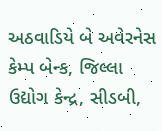અઠવાડિયે બે અવેરનેસ કેમ્પ બેન્ક, જિલ્લા ઉદ્યોગ કેન્દ્ર, સીડબી,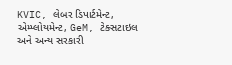KVIC, લેબર ડિપાર્ટમેન્ટ, એમ્પ્લોયમેન્ટ, GeM, ટેક્સટાઇલ અને અન્ય સરકારી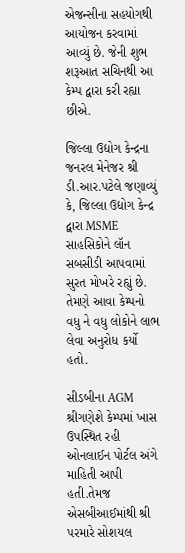એજન્સીના સહયોગથી આયોજન કરવામાં આવ્યું છે. જેની શુભ શરૂઆત સચિનથી આ કેમ્પ દ્વારા કરી રહ્યા છીએ.

જિલ્લા ઉદ્યોગ કેન્દ્રના જનરલ મેનેજર શ્રી ડી.આર.પટેલે જણાવ્યું કે, જિલ્લા ઉદ્યોગ કેન્દ્ર દ્વારા MSME સાહસિકોને લૉન સબસીડી આપવામાં સુરત મોખરે રહ્યું છે. તેમણે આવા કેમ્પનો વધુ ને વધુ લોકોને લાભ લેવા અનુરોધ કર્યો હતો.

સીડબીના AGM શ્રીગણેશે કેમ્પમાં ખાસ ઉપસ્થિત રહી ઓનલાઈન પોર્ટલ અંગે માહિતી આપી હતી.તેમજ એસબીઆઈમાંથી શ્રી પરમારે સોશયલ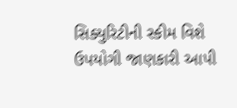સિક્યુરિટીની સ્કીમ વિશે ઉપયોગી જાણકારી આપી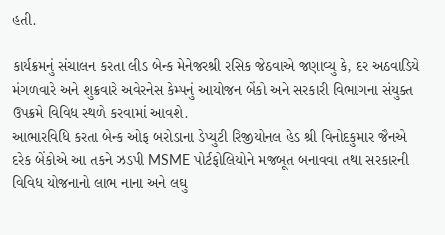હતી.

કાર્યક્રમનું સંચાલન કરતા લીડ બેન્ક મેનેજરશ્રી રસિક જેઠવાએ જણાવ્યુ કે, દર અઠવાડિયે મંગળવારે અને શુક્રવારે અવેરનેસ કેમ્પનું આયોજન બેંકો અને સરકારી વિભાગના સંયુક્ત ઉપક્રમે વિવિધ સ્થળે કરવામાં આવશે.
આભારવિધિ કરતા બેન્ક ઓફ બરોડાના ડેપ્યુટી રિજીયોનલ હેડ શ્રી વિનોદકુમાર જૈનએ દરેક બેંકોએ આ તકને ઝડપી MSME પોર્ટફોલિયોને મજબૂત બનાવવા તથા સરકારની વિવિધ યોજનાનો લાભ નાના અને લઘુ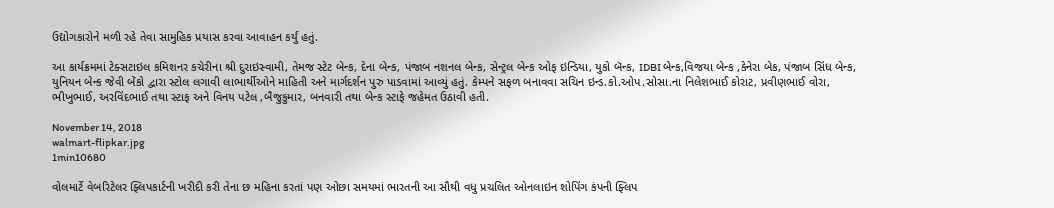ઉદ્યોગકારોને મળી રહે તેવા સામુહિક પ્રયાસ કરવા આવાહન કર્યું હતું.

આ કાર્યક્રમમાં ટેક્સટાઇલ કમિશનર કચેરીના શ્રી દુરાઇસ્વામી, તેમજ સ્ટેટ બેન્ક, દેના બેન્ક, પંજાબ નશનલ બેન્ક, સેન્ટ્રલ બેન્ક ઓફ ઇન્ડિયા, યુકો બૅન્ક, IDBI બેન્ક,વિજયા બેન્ક ,કેનેરા બેક, પંજાબ સિંધ બેન્ક, યુનિયન બેન્ક જેવી બેંકો દ્વારા સ્ટોલ લગાવી લાભાર્થીઓને માહિતી અને માર્ગદર્શન પુરુ પાડવામાં આવ્યું હતું. કેમ્પને સફળ બનાવવા સચિન ઇન્ડ.કો.ઓપ.સોસા.ના નિલેશભાઈ કોરાટ, પ્રવીણભાઈ વોરા, ભીખુભાઈ, અરવિંદભાઈ તથા સ્ટાફ અને વિનય પટેલ ,બૈજુકુમાર, બનવારી તથા બેન્ક સ્ટાફે જહેમત ઉઠાવી હતી.

November 14, 2018
walmart-flipkar.jpg
1min10680

વોલમાર્ટે વેબરિટેલર ફ્લિપકાર્ટની ખરીદી કરી તેના છ મહિના કરતાં પણ ઓછા સમયમાં ભારતની આ સૌથી વધુ પ્રચલિત ઓનલાઇન શોપિંગ કંપની ફ્લિપ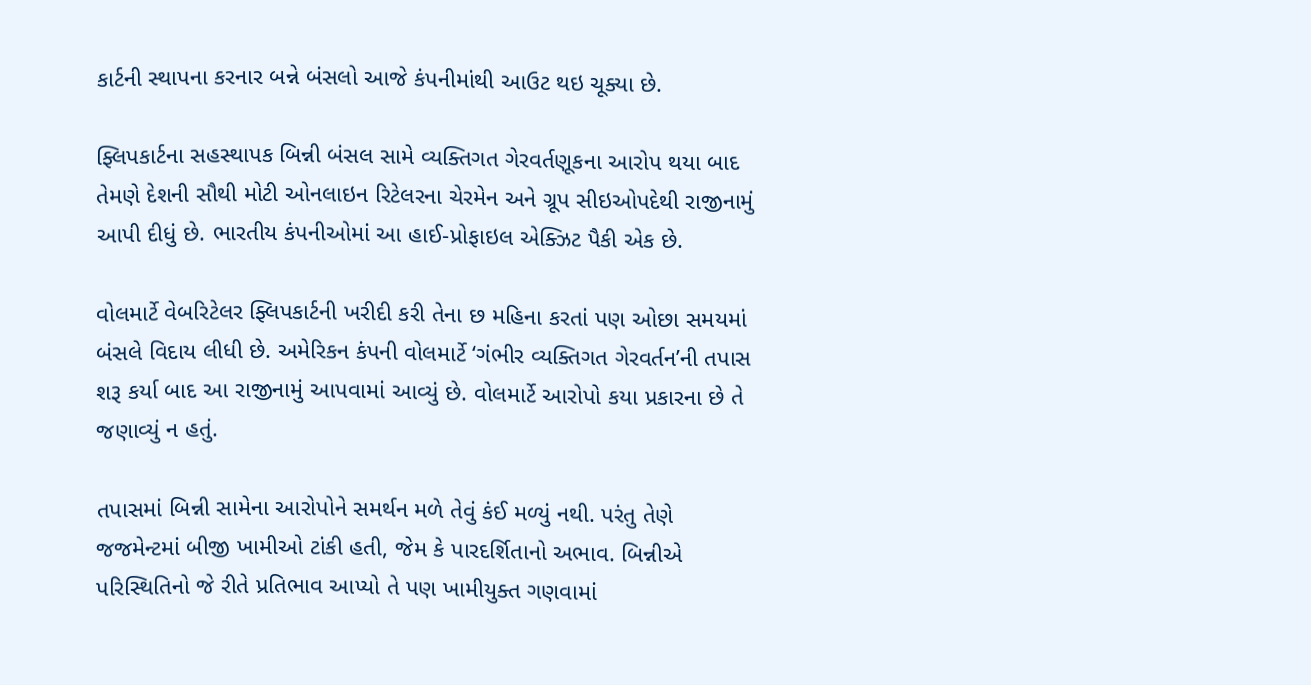કાર્ટની સ્થાપના કરનાર બન્ને બંસલો આજે કંપનીમાંથી આઉટ થઇ ચૂક્યા છે.

ફ્લિપકાર્ટના સહસ્થાપક બિન્ની બંસલ સામે વ્યક્તિગત ગેરવર્તણૂકના આરોપ થયા બાદ તેમણે દેશની સૌથી મોટી ઓનલાઇન રિટેલરના ચેરમેન અને ગ્રૂપ સીઇઓપદેથી રાજીનામું આપી દીધું છે. ભારતીય કંપનીઓમાં આ હાઈ-પ્રોફાઇલ એક્ઝિટ પૈકી એક છે.

વોલમાર્ટે વેબરિટેલર ફ્લિપકાર્ટની ખરીદી કરી તેના છ મહિના કરતાં પણ ઓછા સમયમાં બંસલે વિદાય લીધી છે. અમેરિકન કંપની વોલમાર્ટે ‘ગંભીર વ્યક્તિગત ગેરવર્તન’ની તપાસ શરૂ કર્યા બાદ આ રાજીનામું આપવામાં આવ્યું છે. વોલમાર્ટે આરોપો કયા પ્રકારના છે તે જણાવ્યું ન હતું.

તપાસમાં બિન્ની સામેના આરોપોને સમર્થન મળે તેવું કંઈ મળ્યું નથી. પરંતુ તેણે જજમેન્ટમાં બીજી ખામીઓ ટાંકી હતી, જેમ કે પારદર્શિતાનો અભાવ. બિન્નીએ પરિસ્થિતિનો જે રીતે પ્રતિભાવ આપ્યો તે પણ ખામીયુક્ત ગણવામાં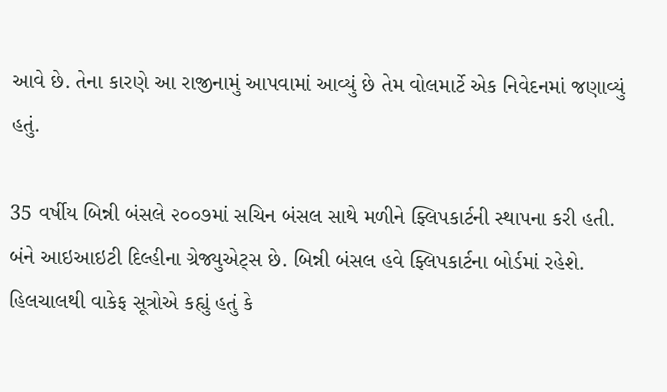આવે છે. તેના કારણે આ રાજીનામું આપવામાં આવ્યું છે તેમ વોલમાર્ટે એક નિવેદનમાં જણાવ્યું હતું.

35 વર્ષીય બિન્ની બંસલે ૨૦૦૭માં સચિન બંસલ સાથે મળીને ફ્લિપકાર્ટની સ્થાપના કરી હતી. બંને આઇઆઇટી દિલ્હીના ગ્રેજ્યુએટ્સ છે. બિન્ની બંસલ હવે ફ્લિપકાર્ટના બોર્ડમાં રહેશે. હિલચાલથી વાકેફ સૂત્રોએ કહ્યું હતું કે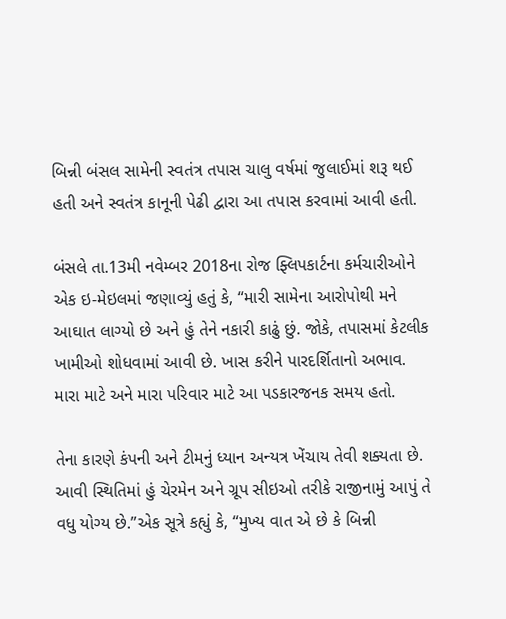બિન્ની બંસલ સામેની સ્વતંત્ર તપાસ ચાલુ વર્ષમાં જુલાઈમાં શરૂ થઈ હતી અને સ્વતંત્ર કાનૂની પેઢી દ્વારા આ તપાસ કરવામાં આવી હતી.

બંસલે તા.13મી નવેમ્બર 2018ના રોજ ફ્લિપકાર્ટના કર્મચારીઓને એક ઇ-મેઇલમાં જણાવ્યું હતું કે, “મારી સામેના આરોપોથી મને આઘાત લાગ્યો છે અને હું તેને નકારી કાઢું છું. જોકે, તપાસમાં કેટલીક ખામીઓ શોધવામાં આવી છે. ખાસ કરીને પારદર્શિતાનો અભાવ. મારા માટે અને મારા પરિવાર માટે આ પડકારજનક સમય હતો.

તેના કારણે કંપની અને ટીમનું ધ્યાન અન્યત્ર ખેંચાય તેવી શક્યતા છે. આવી સ્થિતિમાં હું ચેરમેન અને ગ્રૂપ સીઇઓ તરીકે રાજીનામું આપું તે વધુ યોગ્ય છે.”એક સૂત્રે કહ્યું કે, “મુખ્ય વાત એ છે કે બિન્ની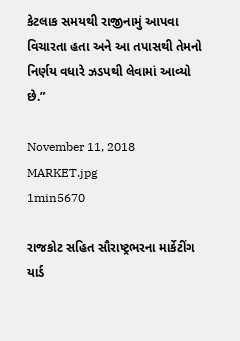કેટલાક સમયથી રાજીનામું આપવા વિચારતા હતા અને આ તપાસથી તેમનો નિર્ણય વધારે ઝડપથી લેવામાં આવ્યો છે.”

November 11, 2018
MARKET.jpg
1min5670

રાજકોટ સહિત સૌરાષ્ટ્રભરના માર્કેટીંગ યાર્ડ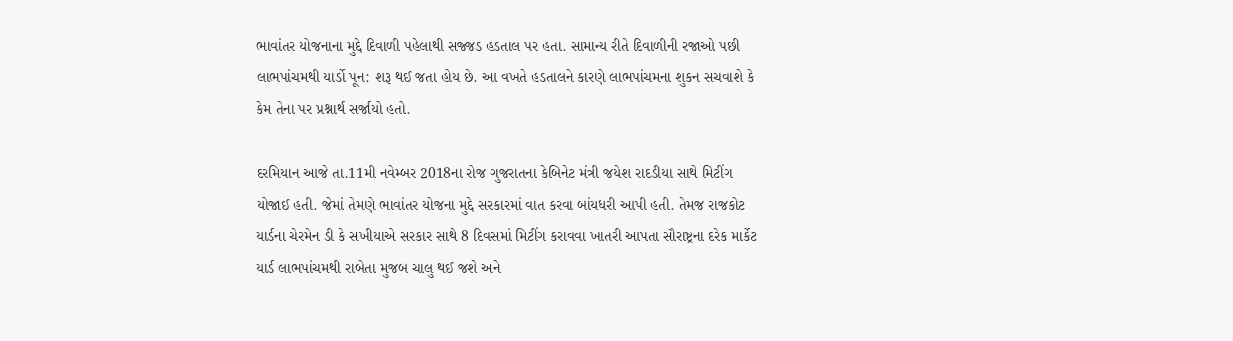ભાવાંતર યોજનાના મુદ્દે દિવાળી પહેલાથી સજ્જડ હડતાલ પર હતા. સામાન્ય રીતે દિવાળીની રજાઓ પછી લાભપાંચમથી યાર્ડો પૂન: શરૂ થઈ જતા હોય છે. આ વખતે હડતાલને કારણે લાભપાંચમના શુકન સચવાશે કે કેમ તેના પર પ્રશ્નાર્થ સર્જાયો હતો.

દરમિયાન આજે તા.11મી નવેમ્બર 2018ના રોજ ગુજરાતના કેબિનેટ મંત્રી જયેશ રાદડીયા સાથે મિટીંગ યોજાઈ હતી. જેમાં તેમણે ભાવાંતર યોજના મુદ્દે સરકારમાં વાત કરવા બાંયધરી આપી હતી. તેમજ રાજકોટ યાર્ડના ચેરમેન ડી કે સખીયાએ સરકાર સાથે 8 દિવસમાં મિટીંગ કરાવવા ખાતરી આપતા સૌરાષ્ટ્રના દરેક માર્કેટ યાર્ડ લાભપાંચમથી રાબેતા મુજબ ચાલુ થઈ જશે અને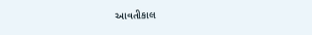આવતીકાલ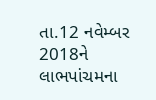તા.12 નવેમ્બર 2018ને લાભપાંચમના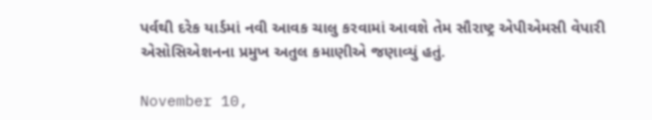પર્વથી દરેક યાર્ડમાં નવી આવક ચાલુ કરવામાં આવશે તેમ સૌરાષ્ટ્ર એપીએમસી વેપારી એસોસિએશનના પ્રમુખ અતુલ કમાણીએ જણાવ્યું હતું.

November 10,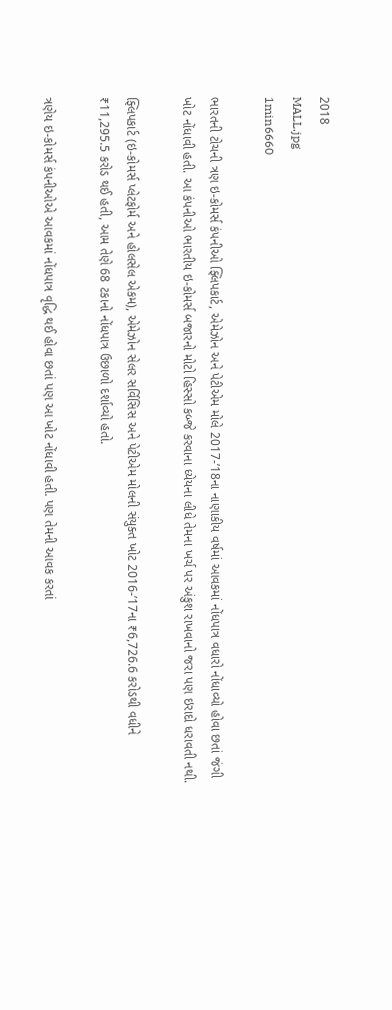2018
MALL.jpg
1min6660

ભારતની ટોચની ત્રણ ઇ-કોમર્સ કંપનીઓ ફ્લિપકાર્ટ, એમેઝોન અને પેટીએમ મોલે 2017-’18ના નાણાકીય વર્ષમાં આવકમાં નોંધપાત્ર વધારો નોંધાવ્યો હોવા છતાં જંગી ખોટ નોંધાવી હતી. આ કંપનીઓ ભારતીય ઇ-કોમર્સ બજારનો મોટો હિસ્સો કબ્જે કરવાના ધ્યેયના લીધે તેમના ખર્ચ પર અંકુશ રાખવાનો જરા પણ ઇરાદો ધરાવતી નથી.

ફ્લિપકાર્ટ (ઇ-કોમર્સ પ્લેટફોર્મ અને હોલસેલ એકમ), એમેઝોન સેલર સર્વિસિસ અને પેટીએમ મોલની સંયુક્ત ખોટ 2016-’17ના ₹6,726.6 કરોડથી વધીને ₹11,295.5 કરોડ થઈ હતી, આમ તેણે 68 ટકાનો નોંધપાત્ર ઉછાળો દર્શાવ્યો હતો.

ત્રણેય ઇ-કોમર્સ કંપનીઓએ આવકમાં નોંધપાત્ર વૃદ્ધિ થઈ હોવા છતાં પણ આ ખોટ નોંધાવી હતી. પણ તેમની આવક કરતાં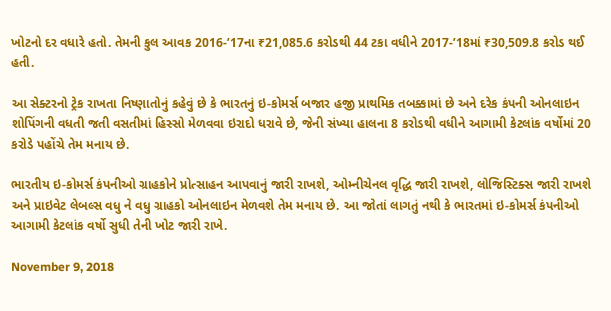ખોટનો દર વધારે હતો. તેમની કુલ આવક 2016-’17ના ₹21,085.6 કરોડથી 44 ટકા વધીને 2017-’18માં ₹30,509.8 કરોડ થઈ હતી.

આ સેક્ટરનો ટ્રેક રાખતા નિષ્ણાતોનું કહેવું છે કે ભારતનું ઇ-કોમર્સ બજાર હજી પ્રાથમિક તબક્કામાં છે અને દરેક કંપની ઓનલાઇન શોપિંગની વધતી જતી વસતીમાં હિસ્સો મેળવવા ઇરાદો ધરાવે છે, જેની સંખ્યા હાલના 8 કરોડથી વધીને આગામી કેટલાંક વર્ષોમાં 20 કરોડે પહોંચે તેમ મનાય છે.

ભારતીય ઇ-કોમર્સ કંપનીઓ ગ્રાહકોને પ્રોત્સાહન આપવાનું જારી રાખશે, ઓમ્નીચેનલ વૃદ્ધિ જારી રાખશે, લોજિસ્ટિક્સ જારી રાખશે અને પ્રાઇવેટ લેબલ્સ વધુ ને વધુ ગ્રાહકો ઓનલાઇન મેળવશે તેમ મનાય છે. આ જોતાં લાગતું નથી કે ભારતમાં ઇ-કોમર્સ કંપનીઓ આગામી કેટલાંક વર્ષો સુધી તેની ખોટ જારી રાખે.

November 9, 2018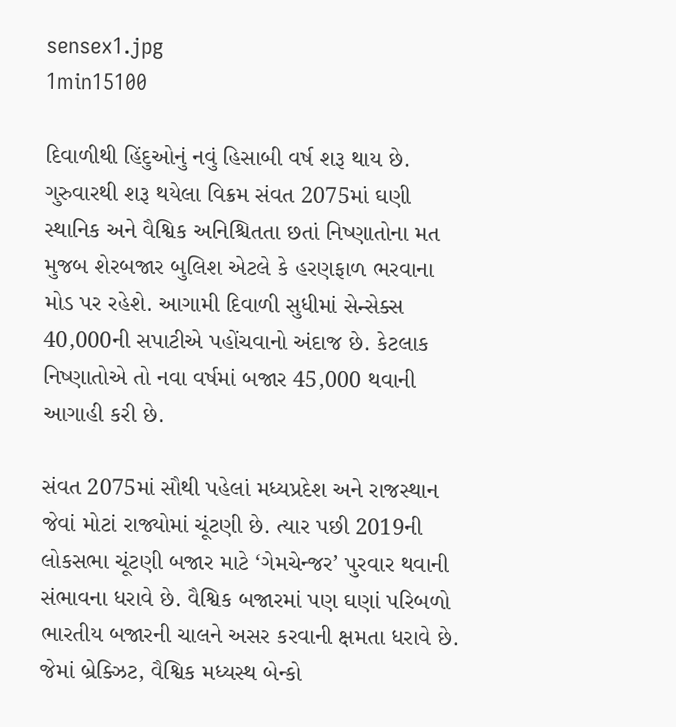sensex1.jpg
1min15100

દિવાળીથી હિંદુઓનું નવું હિસાબી વર્ષ શરૂ થાય છે. ગુરુવારથી શરૂ થયેલા વિક્રમ સંવત 2075માં ઘણી સ્થાનિક અને વૈશ્વિક અનિશ્ચિતતા છતાં નિષ્ણાતોના મત મુજબ શેરબજાર બુલિશ એટલે કે હરણફાળ ભરવાના મોડ પર રહેશે. આગામી દિવાળી સુધીમાં સેન્સેક્સ 40,000ની સપાટીએ પહોંચવાનો અંદાજ છે. કેટલાક નિષ્ણાતોએ તો નવા વર્ષમાં બજાર 45,000 થવાની આગાહી કરી છે.

સંવત 2075માં સૌથી પહેલાં મધ્યપ્રદેશ અને રાજસ્થાન જેવાં મોટાં રાજ્યોમાં ચૂંટણી છે. ત્યાર પછી 2019ની લોકસભા ચૂંટણી બજાર માટે ‘ગેમચેન્જર’ પુરવાર થવાની સંભાવના ધરાવે છે. વૈશ્વિક બજારમાં પણ ઘણાં પરિબળો ભારતીય બજારની ચાલને અસર કરવાની ક્ષમતા ધરાવે છે. જેમાં બ્રેક્ઝિટ, વૈશ્વિક મધ્યસ્થ બેન્કો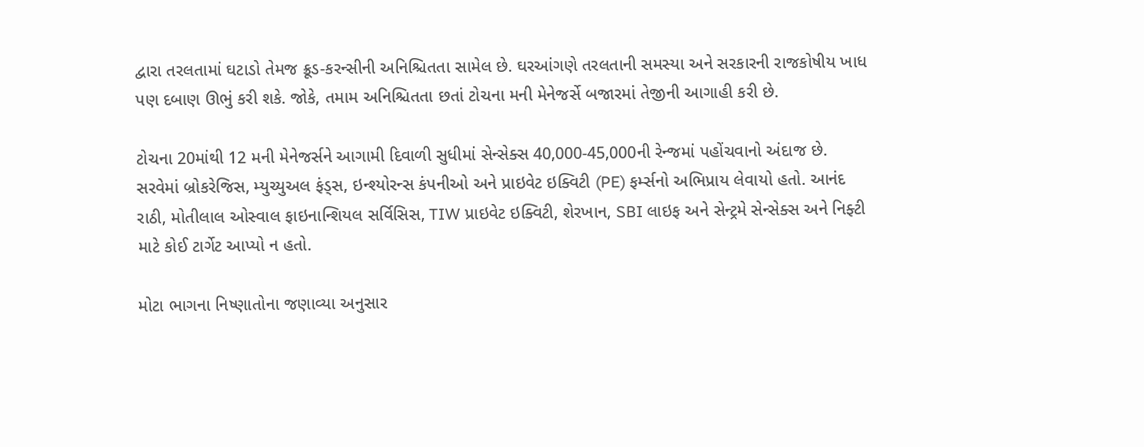દ્વારા તરલતામાં ઘટાડો તેમજ ક્રૂડ-કરન્સીની અનિશ્ચિતતા સામેલ છે. ઘરઆંગણે તરલતાની સમસ્યા અને સરકારની રાજકોષીય ખાધ પણ દબાણ ઊભું કરી શકે. જોકે, તમામ અનિશ્ચિતતા છતાં ટોચના મની મેનેજર્સે બજારમાં તેજીની આગાહી કરી છે.

ટોચના 20માંથી 12 મની મેનેજર્સને આગામી દિવાળી સુધીમાં સેન્સેક્સ 40,000-45,000ની રેન્જમાં પહોંચવાનો અંદાજ છે. સરવેમાં બ્રોકરેજિસ, મ્યુચ્યુઅલ ફંડ્સ, ઇન્શ્યોરન્સ કંપનીઓ અને પ્રાઇવેટ ઇક્વિટી (PE) ફર્મ્સનો અભિપ્રાય લેવાયો હતો. આનંદ રાઠી, મોતીલાલ ઓસ્વાલ ફાઇનાન્શિયલ સર્વિસિસ, TIW પ્રાઇવેટ ઇક્વિટી, શેરખાન, SBI લાઇફ અને સેન્ટ્રમે સેન્સેક્સ અને નિફ્ટી માટે કોઈ ટાર્ગેટ આપ્યો ન હતો.

મોટા ભાગના નિષ્ણાતોના જણાવ્યા અનુસાર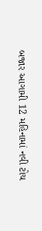બજાર આગામી 12 મહિનામાં નવી ટોચ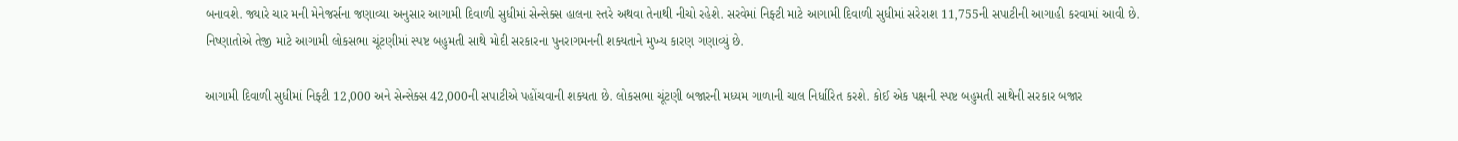બનાવશે. જ્યારે ચાર મની મેનેજર્સના જણાવ્યા અનુસાર આગામી દિવાળી સુધીમાં સેન્સેક્સ હાલના સ્તરે અથવા તેનાથી નીચો રહેશે. સરવેમાં નિફ્ટી માટે આગામી દિવાળી સુધીમાં સરેરાશ 11,755ની સપાટીની આગાહી કરવામાં આવી છે. નિષ્ણાતોએ તેજી માટે આગામી લોકસભા ચૂંટણીમાં સ્પષ્ટ બહુમતી સાથે મોદી સરકારના પુનરાગમનની શક્યતાને મુખ્ય કારણ ગણાવ્યું છે.

આગામી દિવાળી સુધીમાં નિફ્ટી 12,000 અને સેન્સેક્સ 42,000ની સપાટીએ પહોંચવાની શક્યતા છે. લોકસભા ચૂંટણી બજારની મધ્યમ ગાળાની ચાલ નિર્ધારિત કરશે. કોઈ એક પક્ષની સ્પષ્ટ બહુમતી સાથેની સરકાર બજાર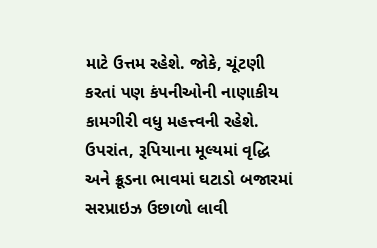માટે ઉત્તમ રહેશે. જોકે, ચૂંટણી કરતાં પણ કંપનીઓની નાણાકીય કામગીરી વધુ મહત્ત્વની રહેશે. ઉપરાંત, રૂપિયાના મૂલ્યમાં વૃદ્ધિ અને ક્રૂડના ભાવમાં ઘટાડો બજારમાં સરપ્રાઇઝ ઉછાળો લાવી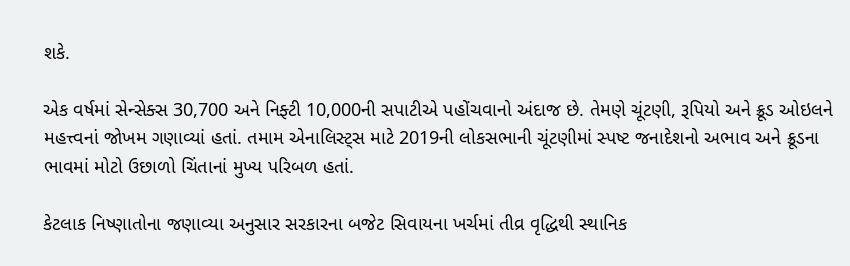શકે.

એક વર્ષમાં સેન્સેક્સ 30,700 અને નિફ્ટી 10,000ની સપાટીએ પહોંચવાનો અંદાજ છે. તેમણે ચૂંટણી, રૂપિયો અને ક્રૂડ ઓઇલને મહત્ત્વનાં જોખમ ગણાવ્યાં હતાં. તમામ એનાલિસ્ટ્સ માટે 2019ની લોકસભાની ચૂંટણીમાં સ્પષ્ટ જનાદેશનો અભાવ અને ક્રૂડના ભાવમાં મોટો ઉછાળો ચિંતાનાં મુખ્ય પરિબળ હતાં.

કેટલાક નિષ્ણાતોના જણાવ્યા અનુસાર સરકારના બજેટ સિવાયના ખર્ચમાં તીવ્ર વૃદ્ધિથી સ્થાનિક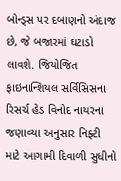બોન્ડ્સ પર દબાણનો અંદાજ છે, જે બજારમાં ઘટાડો લાવશે. જિયોજિત ફાઇનાન્શિયલ સર્વિસિસના રિસર્ચ હેડ વિનોદ નાયરના જણાવ્યા અનુસાર નિફ્ટી માટે આગામી દિવાળી સુધીનો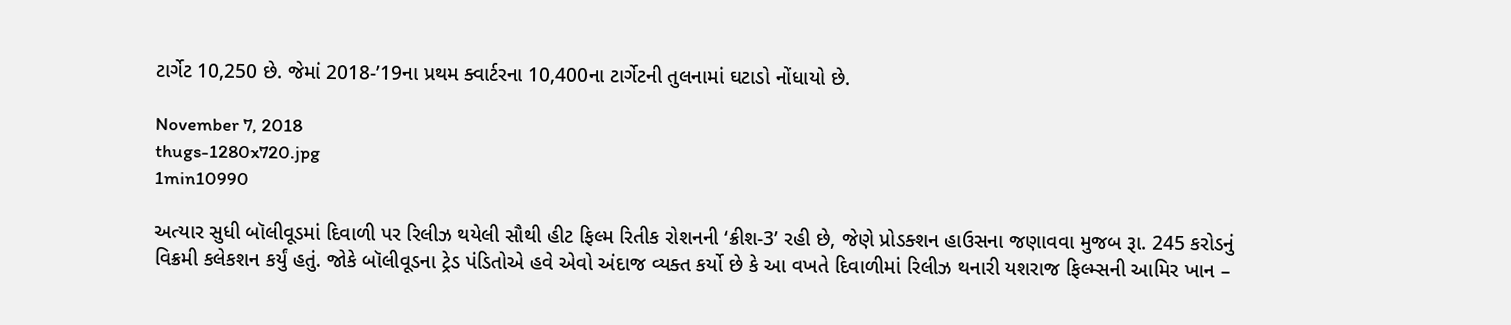ટાર્ગેટ 10,250 છે. જેમાં 2018-’19ના પ્રથમ ક્વાર્ટરના 10,400ના ટાર્ગેટની તુલનામાં ઘટાડો નોંધાયો છે.

November 7, 2018
thugs-1280x720.jpg
1min10990

અત્યાર સુધી બૉલીવૂડમાં દિવાળી પર રિલીઝ થયેલી સૌથી હીટ ફિલ્મ રિતીક રોશનની ‘ક્રીશ-3’ રહી છે, જેણે પ્રોડક્શન હાઉસના જણાવવા મુજબ રૂા. 245 કરોડનું વિક્રમી કલેકશન કર્યું હતું. જોકે બૉલીવૂડના ટ્રેડ પંડિતોએ હવે એવો અંદાજ વ્યક્ત કર્યો છે કે આ વખતે દિવાળીમાં રિલીઝ થનારી યશરાજ ફિલ્મ્સની આમિર ખાન –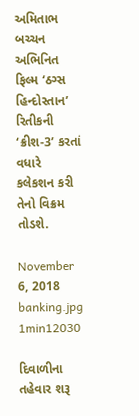અમિતાભ બચ્ચન અભિનિત ફિલ્મ ‘ઠગ્સ હિન્દોસ્તાન’ રિતીકની ‘ક્રીશ-3’ કરતાં વધારે કલેકશન કરી તેનો વિક્રમ તોડશે.

November 6, 2018
banking.jpg
1min12030

દિવાળીના તહેવાર શરૂ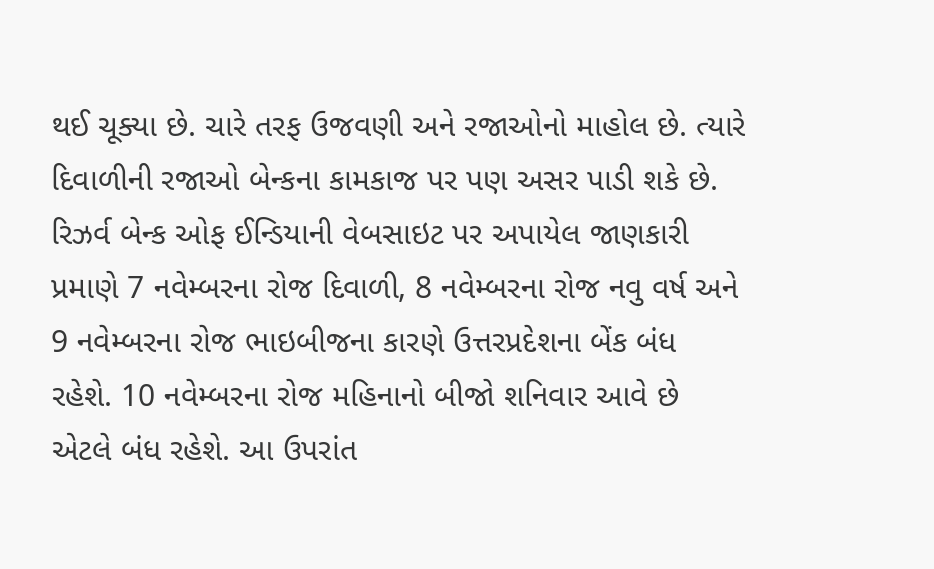થઈ ચૂક્યા છે. ચારે તરફ ઉજવણી અને રજાઓનો માહોલ છે. ત્યારે દિવાળીની રજાઓ બેન્કના કામકાજ પર પણ અસર પાડી શકે છે.  રિઝર્વ બેન્ક ઓફ ઈન્ડિયાની વેબસાઇટ પર અપાયેલ જાણકારી પ્રમાણે 7 નવેમ્બરના રોજ દિવાળી, 8 નવેમ્બરના રોજ નવુ વર્ષ અને 9 નવેમ્બરના રોજ ભાઇબીજના કારણે ઉત્તરપ્રદેશના બેંક બંધ રહેશે. 10 નવેમ્બરના રોજ મહિનાનો બીજો શનિવાર આવે છે એટલે બંધ રહેશે. આ ઉપરાંત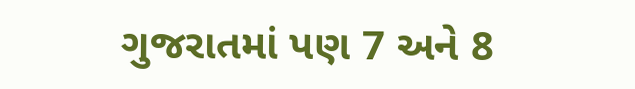ગુજરાતમાં પણ 7 અને 8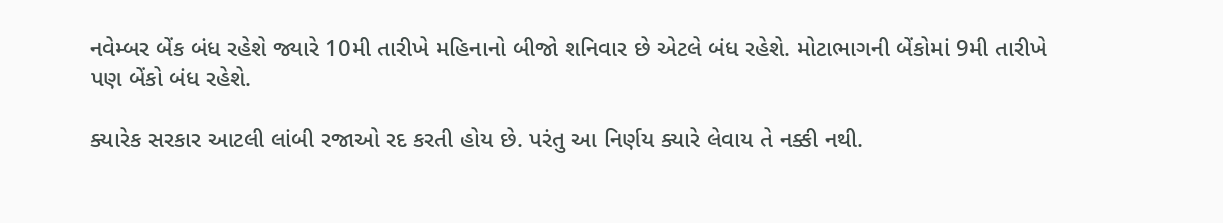નવેમ્બર બેંક બંધ રહેશે જ્યારે 10મી તારીખે મહિનાનો બીજો શનિવાર છે એટલે બંધ રહેશે. મોટાભાગની બેંકોમાં 9મી તારીખે પણ બેંકો બંધ રહેશે.

ક્યારેક સરકાર આટલી લાંબી રજાઓ રદ કરતી હોય છે. પરંતુ આ નિર્ણય ક્યારે લેવાય તે નક્કી નથી.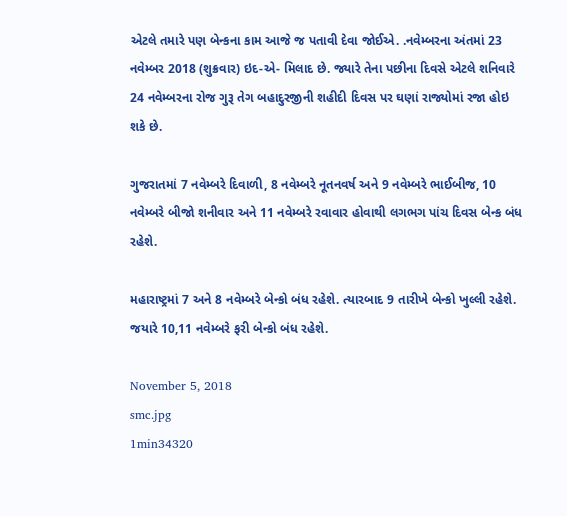એટલે તમારે પણ બેન્કના કામ આજે જ પતાવી દેવા જોઈએ. .નવેમ્બરના અંતમાં 23 નવેમ્બર 2018 (શુક્રવાર) ઇદ-એ- મિલાદ છે. જ્યારે તેના પછીના દિવસે એટલે શનિવારે 24 નવેમ્બરના રોજ ગુરૂ તેગ બહાદુરજીની શહીદી દિવસ પર ઘણાં રાજ્યોમાં રજા હોઇ શકે છે.

ગુજરાતમાં 7 નવેમ્બરે દિવાળી, 8 નવેમ્બરે નૂતનવર્ષ અને 9 નવેમ્બરે ભાઈબીજ, 10 નવેમ્બરે બીજો શનીવાર અને 11 નવેમ્બરે રવાવાર હોવાથી લગભગ પાંચ દિવસ બેન્ક બંધ રહેશે.

મહારાષ્ટ્રમાં 7 અને 8 નવેમ્બરે બેન્કો બંધ રહેશે. ત્યારબાદ 9 તારીખે બેન્કો ખુલ્લી રહેશે. જયારે 10,11 નવેમ્બરે ફરી બેન્કો બંધ રહેશે.

November 5, 2018
smc.jpg
1min34320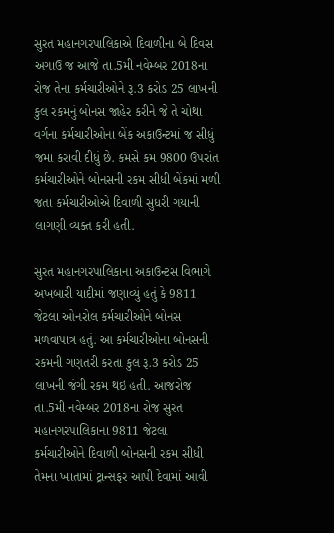સુરત મહાનગરપાલિકાએ દિવાળીના બે દિવસ અગાઉ જ આજે તા.5મી નવેમ્બર 2018ના રોજ તેના કર્મચારીઓને રૂ.3 કરોડ 25 લાખની કુલ રકમનું બોનસ જાહેર કરીને જે તે ચોથા વર્ગના કર્મચારીઓના બેંક અકાઉન્ટમાં જ સીધું જમા કરાવી દીધું છે. કમસે કમ 9800 ઉપરાંત કર્મચારીઓને બોનસની રકમ સીધી બેંકમાં મળી જતા કર્મચારીઓએ દિવાળી સુધરી ગયાની લાગણી વ્યક્ત કરી હતી.

સુરત મહાનગરપાલિકાના અકાઉન્ટસ વિભાગે અખબારી યાદીમાં જણાવ્યું હતું કે 9811 જેટલા ઓનરોલ કર્મચારીઓને બોનસ મળવાપાત્ર હતું. આ કર્મચારીઓના બોનસની રકમની ગણતરી કરતા કુલ રૂ.3 કરોડ 25 લાખની જંગી રકમ થઇ હતી. આજરોજ તા.5મી નવેમ્બર 2018ના રોજ સુરત મહાનગરપાલિકાના 9811 જેટલા કર્મચારીઓને દિવાળી બોનસની રકમ સીધી તેમના ખાતામાં ટ્રાન્સફર આપી દેવામાં આવી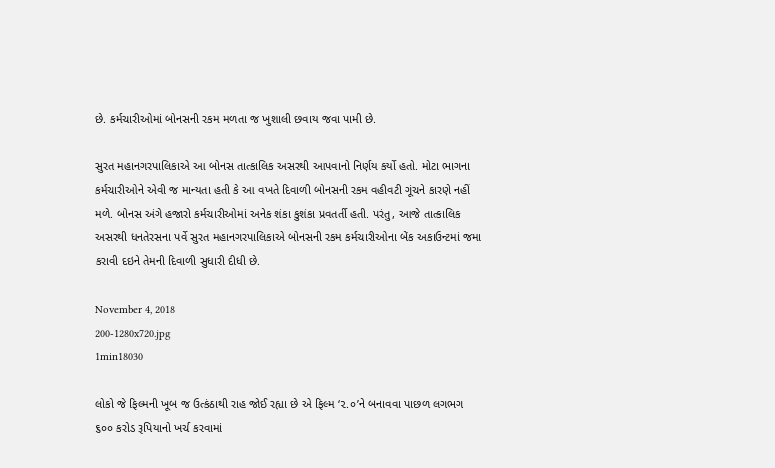છે. કર્મચારીઓમાં બોનસની રકમ મળતા જ ખુશાલી છવાય જવા પામી છે.

સુરત મહાનગરપાલિકાએ આ બોનસ તાત્કાલિક અસરથી આપવાનો નિર્ણય કર્યો હતો. મોટા ભાગના કર્મચારીઓને એવી જ માન્યતા હતી કે આ વખતે દિવાળી બોનસની રકમ વહીવટી ગૂંચને કારણે નહીં મળે. બોનસ અંગે હજારો કર્મચારીઓમાં અનેક શંકા કુશંકા પ્રવતર્તી હતી. પરંતુ, આજે તાત્કાલિક અસરથી ધનતેરસના પર્વે સુરત મહાનગરપાલિકાએ બોનસની રકમ કર્મચારીઓના બેંક અકાઉન્ટમાં જમા કરાવી દઇને તેમની દિવાળી સુધારી દીધી છે.

November 4, 2018
200-1280x720.jpg
1min18030

લોકો જે ફિલ્મની ખૂબ જ ઉત્કંઠાથી રાહ જોઈ રહ્યા છે એ ફિલ્મ ‘૨.૦’ને બનાવવા પાછળ લગભગ ૬૦૦ કરોડ રૂપિયાનો ખર્ચ કરવામાં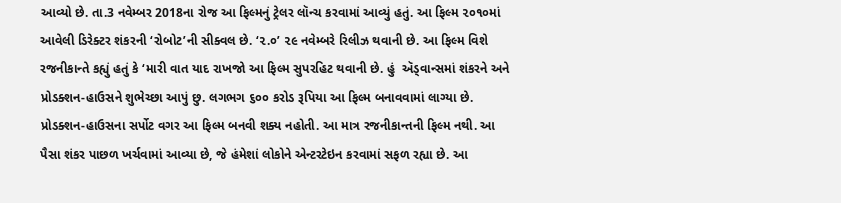આવ્યો છે. તા.3 નવેમ્બર 2018ના રોજ આ ફિલ્મનું ટ્રેલર લૉન્ચ કરવામાં આવ્યું હતું. આ ફિલ્મ ૨૦૧૦માં આવેલી ડિરેક્ટર શંકરની ‘રોબોટ’ની સીક્વલ છે. ‘૨.૦’ ૨૯ નવેમ્બરે રિલીઝ થવાની છે. આ ફિલ્મ વિશે રજનીકાન્તે કહ્યું હતું કે ‘મારી વાત યાદ રાખજો આ ફિલ્મ સુપરહિટ થવાની છે. હું  ઍડ્વાન્સમાં શંકરને અને પ્રોડક્શન-હાઉસને શુભેચ્છા આપું છુ. લગભગ ૬૦૦ કરોડ રૂપિયા આ ફિલ્મ બનાવવામાં લાગ્યા છે. પ્રોડક્શન-હાઉસના સર્પોટ વગર આ ફિલ્મ બનવી શક્ય નહોતી. આ માત્ર રજનીકાન્તની ફિલ્મ નથી. આ પૈસા શંકર પાછળ ખર્ચવામાં આવ્યા છે, જે હંમેશાં લોકોને એન્ટરટેઇન કરવામાં સફળ રહ્યા છે. આ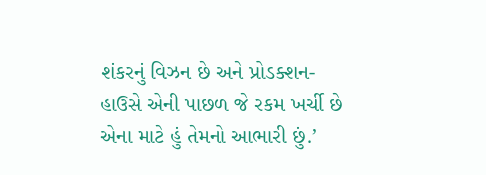શંકરનું વિઝન છે અને પ્રોડક્શન-હાઉસે એની પાછળ જે રકમ ખર્ચી છે એના માટે હું તેમનો આભારી છું.’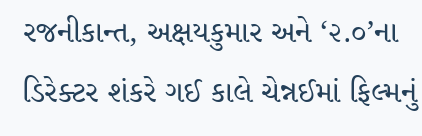રજનીકાન્ત, અક્ષયકુમાર અને ‘૨.૦’ના ડિરેક્ટર શંકરે ગઈ કાલે ચેન્નઈમાં ફિલ્મનું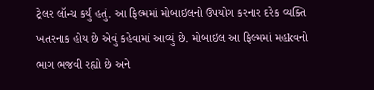ટ્રેલર લૉન્ચ કર્યું હતું. આ ફિલ્મમાં મોબાઇલનો ઉપયોગ કરનાર દરેક વ્યક્તિ ખતરનાક હોય છે એવું કહેવામાં આવ્યું છે. મોબાઇલ આ ફિલ્મમાં મહkવનો ભાગ ભજવી રહ્યો છે અને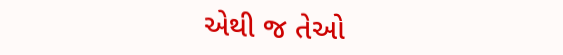એથી જ તેઓ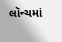લૉન્ચમાં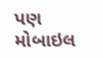પણ મોબાઇલ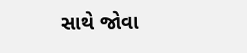સાથે જોવા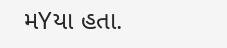મYયા હતા.